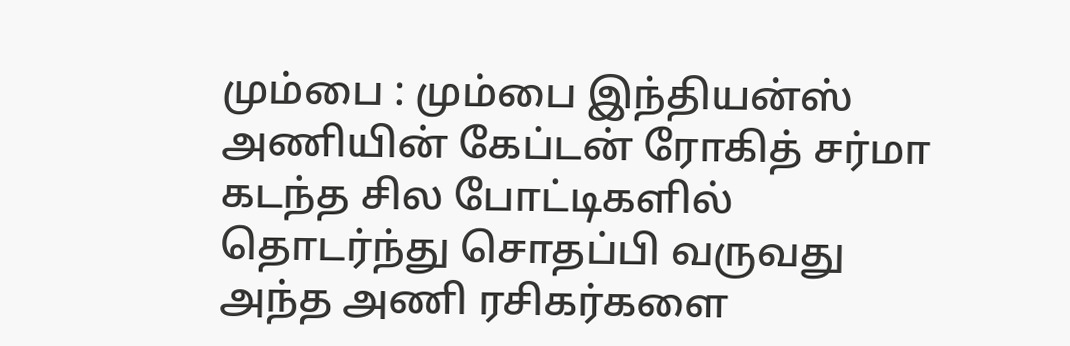மும்பை : மும்பை இந்தியன்ஸ் அணியின் கேப்டன் ரோகித் சர்மா கடந்த சில போட்டிகளில் தொடர்ந்து சொதப்பி வருவது அந்த அணி ரசிகர்களை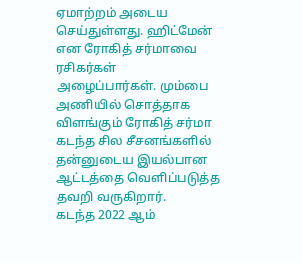ஏமாற்றம் அடைய செய்துள்ளது. ஹிட்மேன் என ரோகித் சர்மாவை ரசிகர்கள் அழைப்பார்கள். மும்பை அணியில் சொத்தாக விளங்கும் ரோகித் சர்மா கடந்த சில சீசனங்களில் தன்னுடைய இயல்பான ஆட்டத்தை வெளிப்படுத்த தவறி வருகிறார்.
கடந்த 2022 ஆம்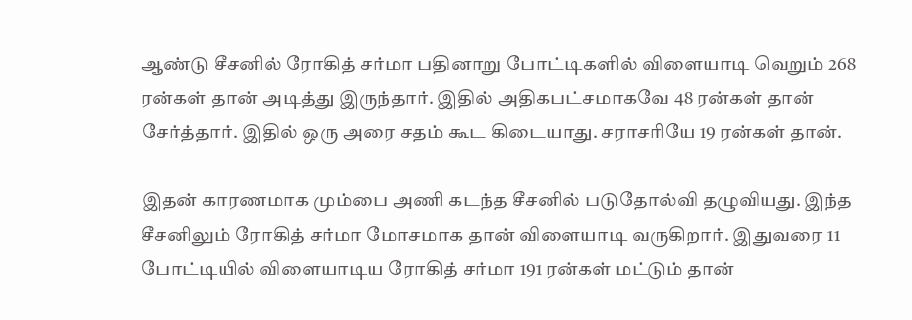ஆண்டு சீசனில் ரோகித் சர்மா பதினாறு போட்டிகளில் விளையாடி வெறும் 268 ரன்கள் தான் அடித்து இருந்தார். இதில் அதிகபட்சமாகவே 48 ரன்கள் தான் சேர்த்தார். இதில் ஒரு அரை சதம் கூட கிடையாது. சராசரியே 19 ரன்கள் தான்.

இதன் காரணமாக மும்பை அணி கடந்த சீசனில் படுதோல்வி தழுவியது. இந்த சீசனிலும் ரோகித் சர்மா மோசமாக தான் விளையாடி வருகிறார். இதுவரை 11 போட்டியில் விளையாடிய ரோகித் சர்மா 191 ரன்கள் மட்டும் தான்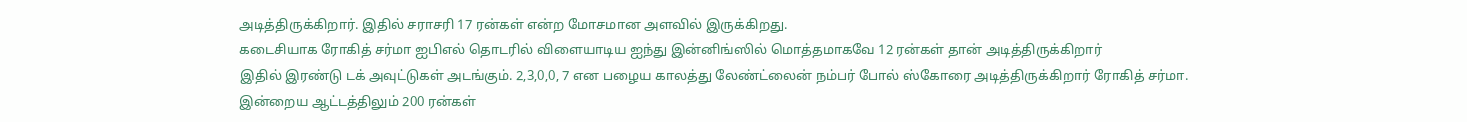அடித்திருக்கிறார். இதில் சராசரி 17 ரன்கள் என்ற மோசமான அளவில் இருக்கிறது.
கடைசியாக ரோகித் சர்மா ஐபிஎல் தொடரில் விளையாடிய ஐந்து இன்னிங்ஸில் மொத்தமாகவே 12 ரன்கள் தான் அடித்திருக்கிறார்
இதில் இரண்டு டக் அவுட்டுகள் அடங்கும். 2,3,0,0, 7 என பழைய காலத்து லேண்ட்லைன் நம்பர் போல் ஸ்கோரை அடித்திருக்கிறார் ரோகித் சர்மா. இன்றைய ஆட்டத்திலும் 200 ரன்கள்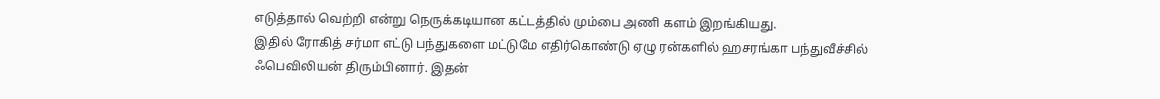எடுத்தால் வெற்றி என்று நெருக்கடியான கட்டத்தில் மும்பை அணி களம் இறங்கியது.
இதில் ரோகித் சர்மா எட்டு பந்துகளை மட்டுமே எதிர்கொண்டு ஏழு ரன்களில் ஹசரங்கா பந்துவீச்சில் ஃபெவிலியன் திரும்பினார். இதன்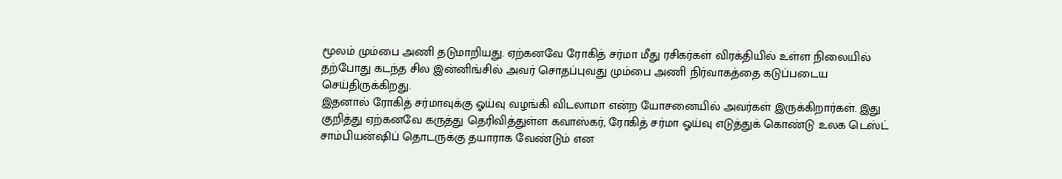மூலம் மும்பை அணி தடுமாறியது. ஏற்கனவே ரோகித் சர்மா மீது ரசிகர்கள் விரக்தியில் உள்ள நிலையில் தற்போது கடந்த சில இன்னிங்சில் அவர் சொதப்புவது மும்பை அணி நிர்வாகத்தை கடுப்படைய செய்திருக்கிறது.
இதனால் ரோகித் சர்மாவுக்கு ஓய்வு வழங்கி விடலாமா என்ற யோசனையில் அவர்கள் இருக்கிறார்கள். இது குறித்து ஏற்கனவே கருத்து தெரிவித்துள்ள கவாஸ்கர், ரோகித் சர்மா ஓய்வு எடுத்துக் கொண்டு உலக டெஸ்ட் சாம்பியன்ஷிப் தொடருக்கு தயாராக வேண்டும் என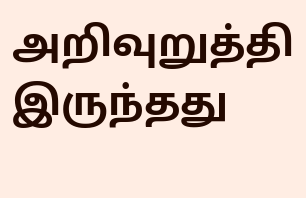அறிவுறுத்தி இருந்தது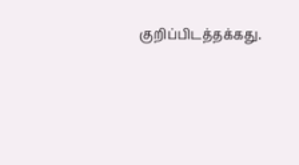குறிப்பிடத்தக்கது.